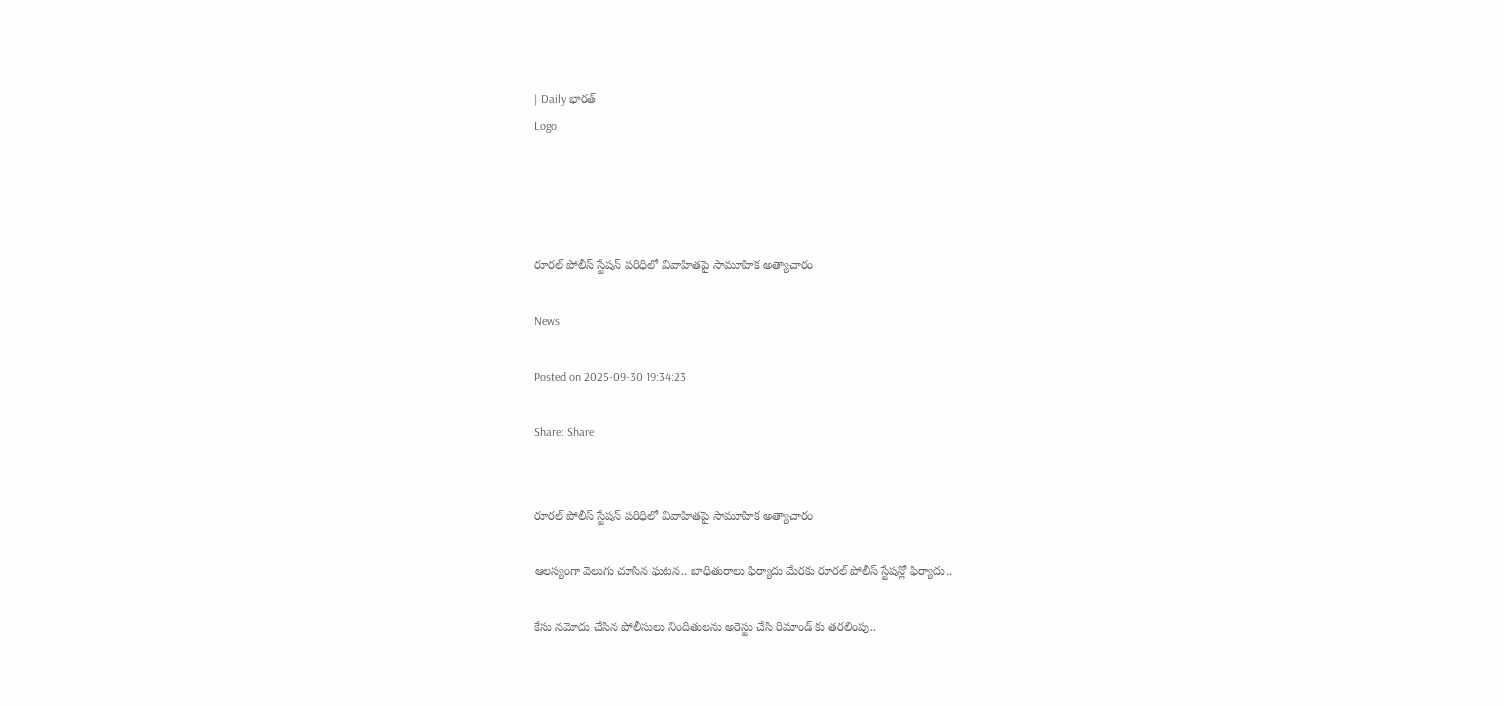| Daily భారత్
Logo




రూరల్ పోలీస్ స్టేషన్ పరిధిలో వివాహితపై సామూహిక అత్యాచారం

News

Posted on 2025-09-30 19:34:23

Share: Share


రూరల్ పోలీస్ స్టేషన్ పరిధిలో వివాహితపై సామూహిక అత్యాచారం

ఆలస్యంగా వెలుగు చూసిన ఘటన.. బాధితురాలు ఫిర్యాదు మేరకు రూరల్ పోలీస్ స్టేషన్లో ఫిర్యాదు..

కేసు నమోదు చేసిన పోలీసులు నిందితులను అరెస్టు చేసి రిమాండ్ కు తరలింపు..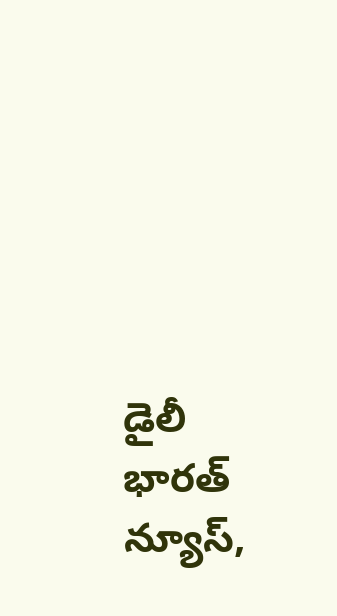డైలీ భారత్ న్యూస్,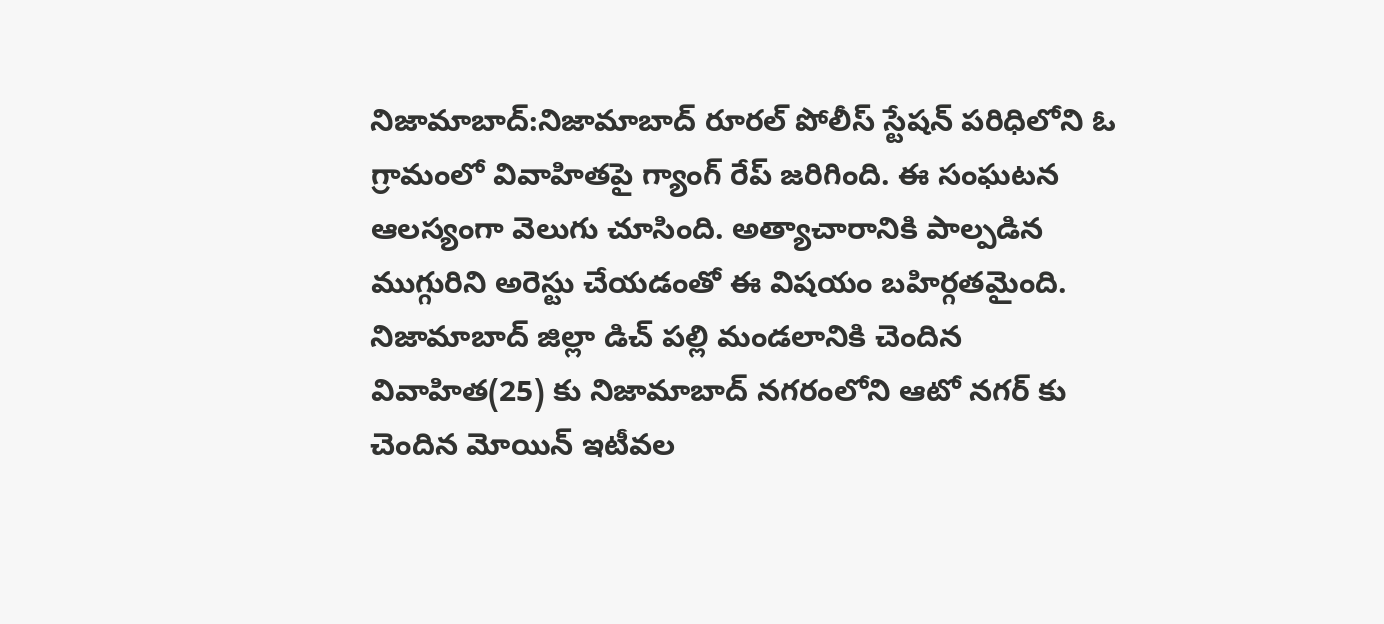నిజామాబాద్:నిజామాబాద్ రూరల్ పోలీస్ స్టేషన్ పరిధిలోని ఓ గ్రామంలో వివాహితపై గ్యాంగ్ రేప్ జరిగింది. ఈ సంఘటన ఆలస్యంగా వెలుగు చూసింది. అత్యాచారానికి పాల్పడిన ముగ్గురిని అరెస్టు చేయడంతో ఈ విషయం బహిర్గతమైంది. నిజామాబాద్ జిల్లా డిచ్ పల్లి మండలానికి చెందిన వివాహిత(25) కు నిజామాబాద్ నగరంలోని ఆటో నగర్ కు చెందిన మోయిన్ ఇటీవల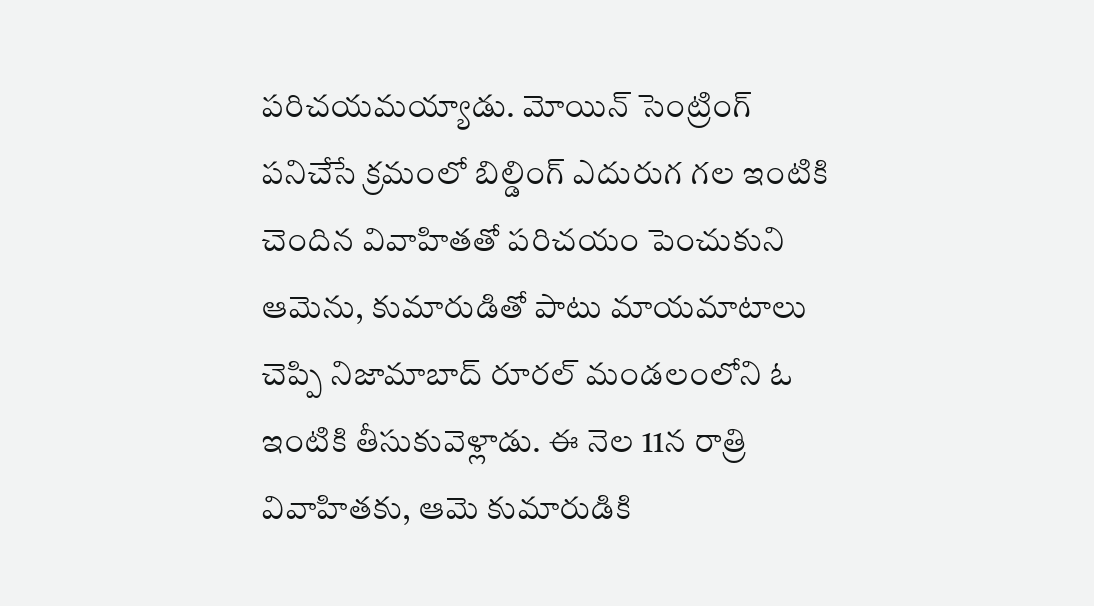పరిచయమయ్యాడు. మోయిన్ సెంట్రింగ్ పనిచేసే క్రమంలో బిల్డింగ్ ఎదురుగ గల ఇంటికి చెందిన వివాహితతో పరిచయం పెంచుకుని ఆమెను, కుమారుడితో పాటు మాయమాటాలు చెప్పి నిజామాబాద్ రూరల్ మండలంలోని ఓ ఇంటికి తీసుకువెళ్లాడు. ఈ నెల 11న రాత్రి వివాహితకు, ఆమె కుమారుడికి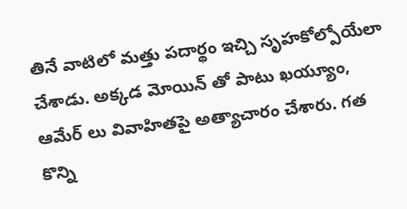తినే వాటిలో మత్తు పదార్థం ఇచ్చి సృహకోల్పోయేలా చేశాడు. అక్కడ మోయిన్ తో పాటు ఖయ్యూం, ఆమేర్ లు వివాహితపై అత్యాచారం చేశారు. గత కొన్ని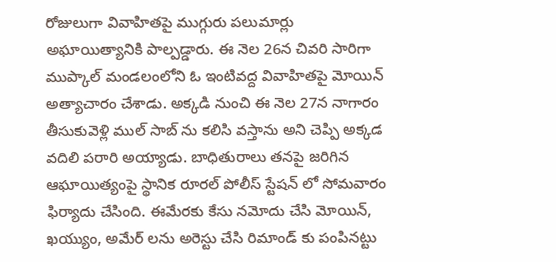రోజులుగా వివాహితపై ముగ్గురు పలుమార్లు అఘాయిత్యానికి పాల్పడ్డారు. ఈ నెల 26న చివరి సారిగా ముప్కాల్ మండలంలోని ఓ ఇంటివద్ద వివాహితపై మోయిన్ అత్యాచారం చేశాడు. అక్కడి నుంచి ఈ నెల 27న నాగారం తీసుకువెళ్లి ముల్ సాబ్ ను కలిసి వస్తాను అని చెప్పి అక్కడ వదిలి పరారి అయ్యాడు. బాధితురాలు తనపై జరిగిన ఆఘాయిత్యంపై స్థానిక రూరల్ పోలీస్ స్టేషన్ లో సోమవారం ఫిర్యాదు చేసింది. ఈమేరకు కేసు నమోదు చేసి మోయిన్, ఖయ్యుం, అమేర్ లను అరెస్టు చేసి రిమాండ్ కు పంపినట్టు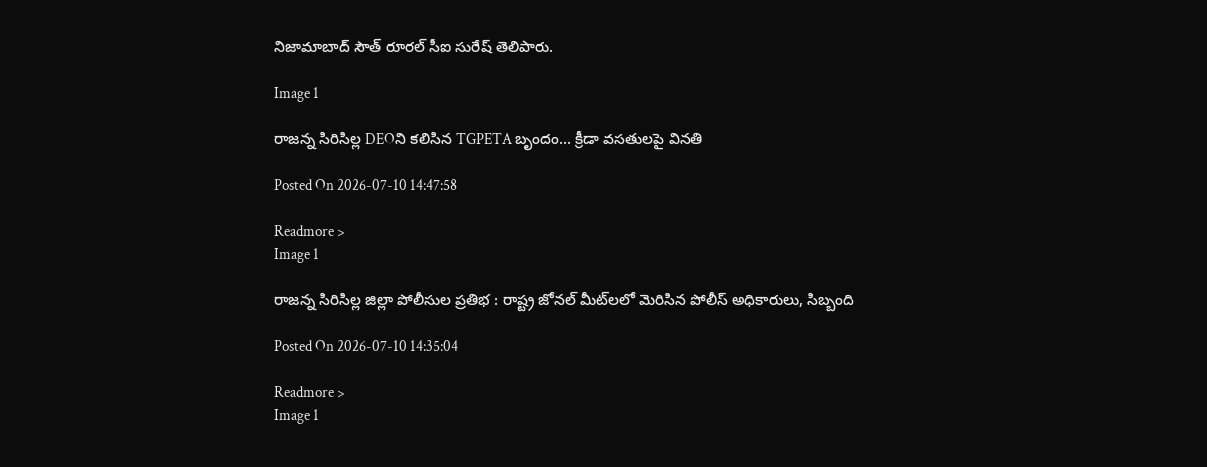నిజామాబాద్ సౌత్ రూరల్ సీఐ సురేష్ తెలిపారు.

Image 1

రాజన్న సిరిసిల్ల DEOని కలిసిన TGPETA బృందం... క్రీడా వసతులపై వినతి

Posted On 2026-07-10 14:47:58

Readmore >
Image 1

రాజన్న సిరిసిల్ల జిల్లా పోలీసుల ప్రతిభ : రాష్ట్ర జోనల్ మీట్‌లలో మెరిసిన పోలీస్ అధికారులు, సిబ్బంది

Posted On 2026-07-10 14:35:04

Readmore >
Image 1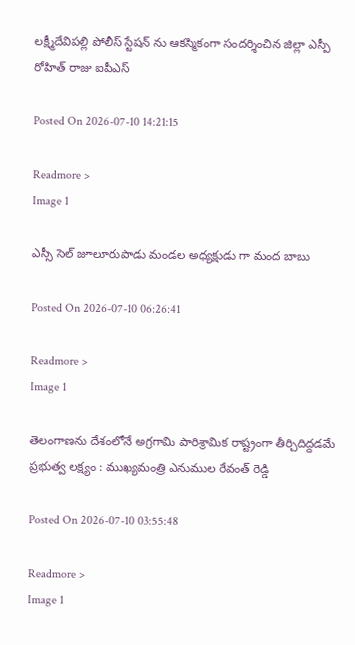లక్ష్మీదేవిపల్లి పోలీస్ స్టేషన్ ను ఆకస్మికంగా సందర్శించిన జిల్లా ఎస్పీ రోహిత్ రాజు ఐపీఎస్

Posted On 2026-07-10 14:21:15

Readmore >
Image 1

ఎస్సీ సెల్ జూలూరుపాడు మండల అధ్యక్షుడు గా మంద బాబు

Posted On 2026-07-10 06:26:41

Readmore >
Image 1

తెలంగాణను దేశంలోనే అగ్రగామి పారిశ్రామిక రాష్ట్రంగా తీర్చిదిద్దడమే ప్రభుత్వ లక్ష్యం : ముఖ్యమంత్రి ఎనుముల రేవంత్ రెడ్డి

Posted On 2026-07-10 03:55:48

Readmore >
Image 1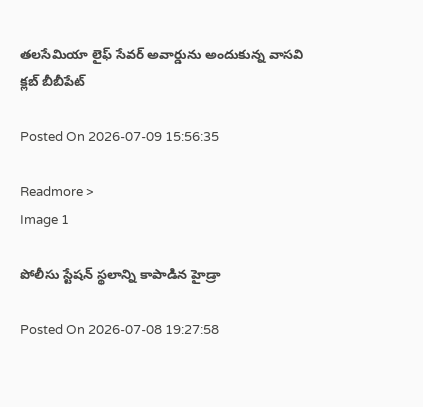తలసేమియా లైఫ్ సేవర్ అవార్డును అందుకున్న వాసవి క్లబ్ బీబీపేట్

Posted On 2026-07-09 15:56:35

Readmore >
Image 1

పోలీసు స్టేష‌న్ స్థ‌లాన్ని కాపాడిన హైడ్రా

Posted On 2026-07-08 19:27:58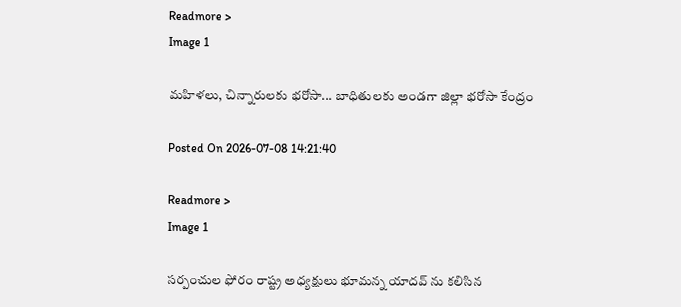Readmore >
Image 1

మహిళలు, చిన్నారులకు భరోసా... బాధితులకు అండగా జిల్లా భరోసా కేంద్రం

Posted On 2026-07-08 14:21:40

Readmore >
Image 1

సర్పంచుల ఫోరం రాష్ట్ర అధ్యక్షులు భూమన్న యాదవ్ ను కలిసిన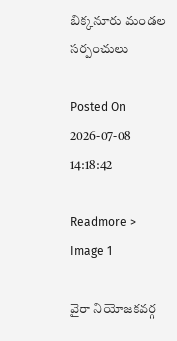బిక్కనూరు మండల సర్పంచులు

Posted On 2026-07-08 14:18:42

Readmore >
Image 1

వైరా నియోజకవర్గ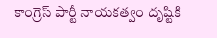కాంగ్రెస్ పార్టీ నాయకత్వం దృష్టికి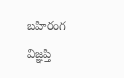బహిరంగ విజ్ఞప్తి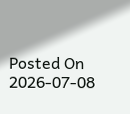Posted On 2026-07-08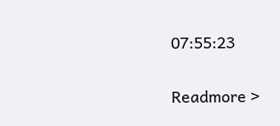07:55:23

Readmore >